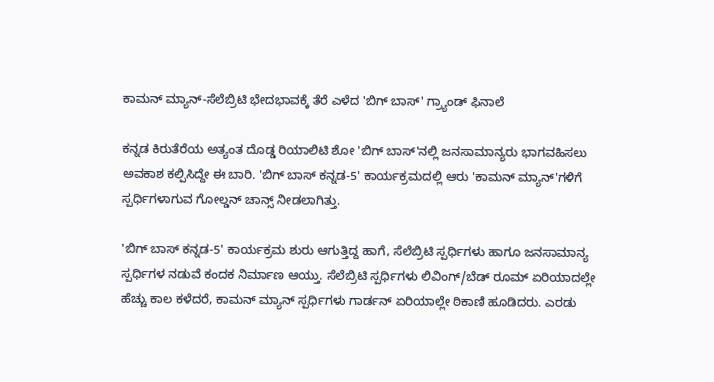ಕಾಮನ್ ಮ್ಯಾನ್-ಸೆಲೆಬ್ರಿಟಿ ಭೇದಭಾವಕ್ಕೆ ತೆರೆ ಎಳೆದ 'ಬಿಗ್ ಬಾಸ್' ಗ್ರ್ಯಾಂಡ್ ಫಿನಾಲೆ

ಕನ್ನಡ ಕಿರುತೆರೆಯ ಅತ್ಯಂತ ದೊಡ್ಡ ರಿಯಾಲಿಟಿ ಶೋ 'ಬಿಗ್ ಬಾಸ್'ನಲ್ಲಿ ಜನಸಾಮಾನ್ಯರು ಭಾಗವಹಿಸಲು ಅವಕಾಶ ಕಲ್ಪಿಸಿದ್ದೇ ಈ ಬಾರಿ. 'ಬಿಗ್ ಬಾಸ್ ಕನ್ನಡ-5' ಕಾರ್ಯಕ್ರಮದಲ್ಲಿ ಆರು 'ಕಾಮನ್ ಮ್ಯಾನ್'ಗಳಿಗೆ ಸ್ಪರ್ಧಿಗಳಾಗುವ ಗೋಲ್ಡನ್ ಚಾನ್ಸ್ ನೀಡಲಾಗಿತ್ತು.

'ಬಿಗ್ ಬಾಸ್ ಕನ್ನಡ-5' ಕಾರ್ಯಕ್ರಮ ಶುರು ಆಗುತ್ತಿದ್ದ ಹಾಗೆ, ಸೆಲೆಬ್ರಿಟಿ ಸ್ಪರ್ಧಿಗಳು ಹಾಗೂ ಜನಸಾಮಾನ್ಯ ಸ್ಪರ್ಧಿಗಳ ನಡುವೆ ಕಂದಕ ನಿರ್ಮಾಣ ಆಯ್ತು. ಸೆಲೆಬ್ರಿಟಿ ಸ್ಪರ್ಧಿಗಳು ಲಿವಿಂಗ್/ಬೆಡ್ ರೂಮ್ ಏರಿಯಾದಲ್ಲೇ ಹೆಚ್ಚು ಕಾಲ ಕಳೆದರೆ, ಕಾಮನ್ ಮ್ಯಾನ್ ಸ್ಪರ್ಧಿಗಳು ಗಾರ್ಡನ್ ಏರಿಯಾಲ್ಲೇ ಠಿಕಾಣಿ ಹೂಡಿದರು. ಎರಡು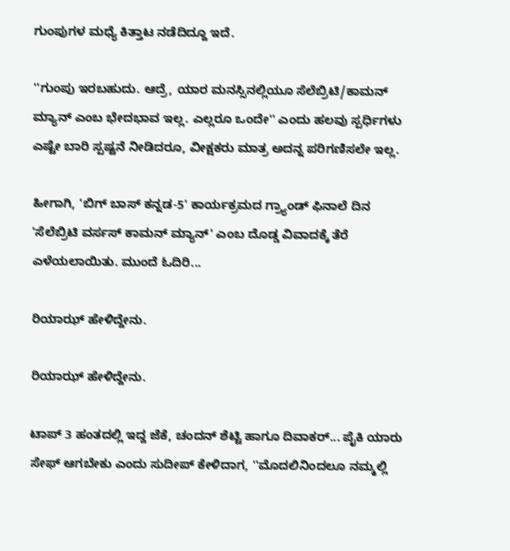ಗುಂಪುಗಳ ಮಧ್ಯೆ ಕಿತ್ತಾಟ ನಡೆದಿದ್ದೂ ಇದೆ.

''ಗುಂಪು ಇರಬಹುದು. ಆದ್ರೆ, ಯಾರ ಮನಸ್ಸಿನಲ್ಲಿಯೂ ಸೆಲೆಬ್ರಿಟಿ/ಕಾಮನ್ ಮ್ಯಾನ್ ಎಂಬ ಭೇದಭಾವ ಇಲ್ಲ. ಎಲ್ಲರೂ ಒಂದೇ'' ಎಂದು ಹಲವು ಸ್ಪರ್ಧಿಗಳು ಎಷ್ಟೇ ಬಾರಿ ಸ್ಪಷ್ಟನೆ ನೀಡಿದರೂ, ವೀಕ್ಷಕರು ಮಾತ್ರ ಅದನ್ನ ಪರಿಗಣಿಸಲೇ ಇಲ್ಲ.

ಹೀಗಾಗಿ, 'ಬಿಗ್ ಬಾಸ್ ಕನ್ನಡ-5' ಕಾರ್ಯಕ್ರಮದ ಗ್ರ್ಯಾಂಡ್ ಫಿನಾಲೆ ದಿನ 'ಸೆಲೆಬ್ರಿಟಿ ವರ್ಸಸ್ ಕಾಮನ್ ಮ್ಯಾನ್' ಎಂಬ ದೊಡ್ಡ ವಿವಾದಕ್ಕೆ ತೆರೆ ಎಳೆಯಲಾಯಿತು. ಮುಂದೆ ಓದಿರಿ...

ರಿಯಾಝ್ ಹೇಳಿದ್ದೇನು.

ರಿಯಾಝ್ ಹೇಳಿದ್ದೇನು.

ಟಾಪ್ 3 ಹಂತದಲ್ಲಿ ಇದ್ದ ಜೆಕೆ, ಚಂದನ್ ಶೆಟ್ಟಿ ಹಾಗೂ ದಿವಾಕರ್... ಪೈಕಿ ಯಾರು ಸೇಫ್ ಆಗಬೇಕು ಎಂದು ಸುದೀಪ್ ಕೇಳಿದಾಗ, ''ಮೊದಲಿನಿಂದಲೂ ನಮ್ಮಲ್ಲಿ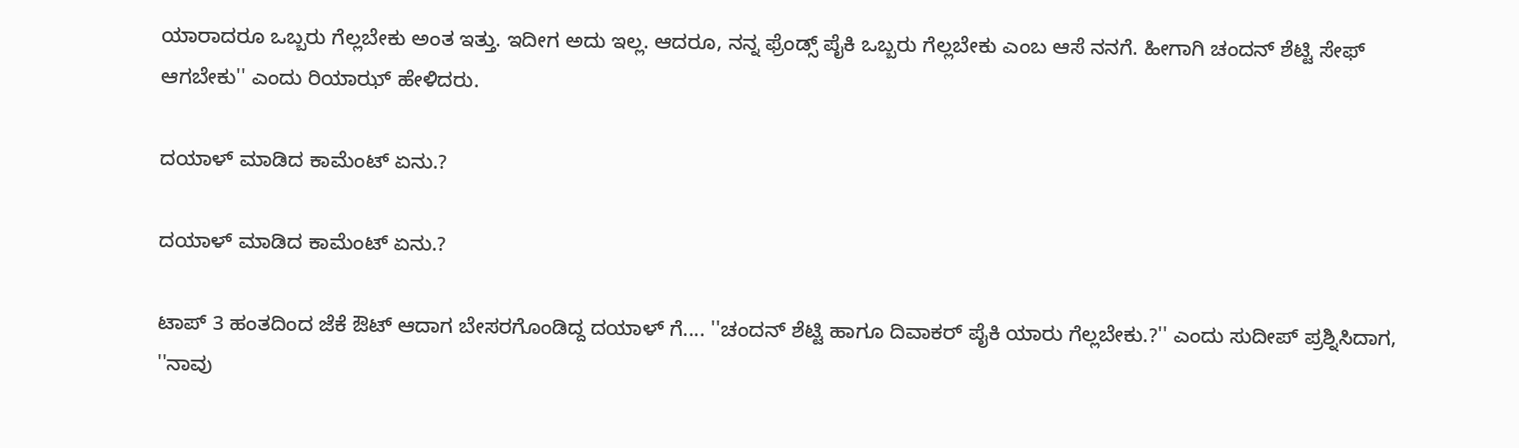ಯಾರಾದರೂ ಒಬ್ಬರು ಗೆಲ್ಲಬೇಕು ಅಂತ ಇತ್ತು. ಇದೀಗ ಅದು ಇಲ್ಲ. ಆದರೂ, ನನ್ನ ಫ್ರೆಂಡ್ಸ್ ಪೈಕಿ ಒಬ್ಬರು ಗೆಲ್ಲಬೇಕು ಎಂಬ ಆಸೆ ನನಗೆ. ಹೀಗಾಗಿ ಚಂದನ್ ಶೆಟ್ಟಿ ಸೇಫ್ ಆಗಬೇಕು'' ಎಂದು ರಿಯಾಝ್ ಹೇಳಿದರು.

ದಯಾಳ್ ಮಾಡಿದ ಕಾಮೆಂಟ್ ಏನು.?

ದಯಾಳ್ ಮಾಡಿದ ಕಾಮೆಂಟ್ ಏನು.?

ಟಾಪ್ 3 ಹಂತದಿಂದ ಜೆಕೆ ಔಟ್ ಆದಾಗ ಬೇಸರಗೊಂಡಿದ್ದ ದಯಾಳ್ ಗೆ.... ''ಚಂದನ್ ಶೆಟ್ಟಿ ಹಾಗೂ ದಿವಾಕರ್ ಪೈಕಿ ಯಾರು ಗೆಲ್ಲಬೇಕು.?'' ಎಂದು ಸುದೀಪ್ ಪ್ರಶ್ನಿಸಿದಾಗ, ''ನಾವು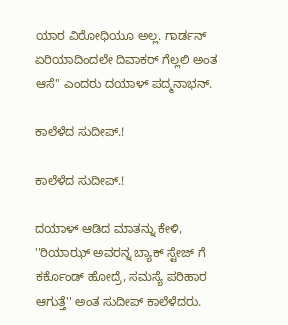ಯಾರ ವಿರೋಧಿಯೂ ಅಲ್ಲ. ಗಾರ್ಡನ್ ಏರಿಯಾದಿಂದಲೇ ದಿವಾಕರ್ ಗೆಲ್ಲಲಿ ಅಂತ ಆಸೆ'' ಎಂದರು ದಯಾಳ್ ಪದ್ಮನಾಭನ್.

ಕಾಲೆಳೆದ ಸುದೀಪ್.!

ಕಾಲೆಳೆದ ಸುದೀಪ್.!

ದಯಾಳ್ ಆಡಿದ ಮಾತನ್ನು ಕೇಳಿ, ''ರಿಯಾಝ್ ಅವರನ್ನ ಬ್ಯಾಕ್ ಸ್ಟೇಜ್ ಗೆ ಕರ್ಕೊಂಡ್ ಹೋದ್ರೆ, ಸಮಸ್ಯೆ ಪರಿಹಾರ ಆಗುತ್ತೆ'' ಅಂತ ಸುದೀಪ್ ಕಾಲೆಳೆದರು.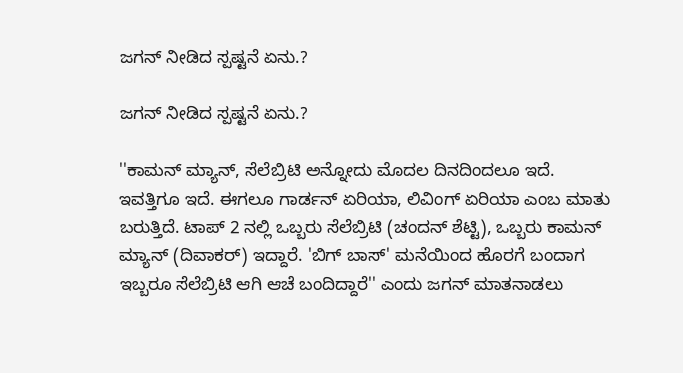ಜಗನ್ ನೀಡಿದ ಸ್ಪಷ್ಟನೆ ಏನು.?

ಜಗನ್ ನೀಡಿದ ಸ್ಪಷ್ಟನೆ ಏನು.?

''ಕಾಮನ್ ಮ್ಯಾನ್, ಸೆಲೆಬ್ರಿಟಿ ಅನ್ನೋದು ಮೊದಲ ದಿನದಿಂದಲೂ ಇದೆ. ಇವತ್ತಿಗೂ ಇದೆ. ಈಗಲೂ ಗಾರ್ಡನ್ ಏರಿಯಾ, ಲಿವಿಂಗ್ ಏರಿಯಾ ಎಂಬ ಮಾತು ಬರುತ್ತಿದೆ. ಟಾಪ್ 2 ನಲ್ಲಿ ಒಬ್ಬರು ಸೆಲೆಬ್ರಿಟಿ (ಚಂದನ್ ಶೆಟ್ಟಿ), ಒಬ್ಬರು ಕಾಮನ್ ಮ್ಯಾನ್ (ದಿವಾಕರ್) ಇದ್ದಾರೆ. 'ಬಿಗ್ ಬಾಸ್' ಮನೆಯಿಂದ ಹೊರಗೆ ಬಂದಾಗ ಇಬ್ಬರೂ ಸೆಲೆಬ್ರಿಟಿ ಆಗಿ ಆಚೆ ಬಂದಿದ್ದಾರೆ'' ಎಂದು ಜಗನ್ ಮಾತನಾಡಲು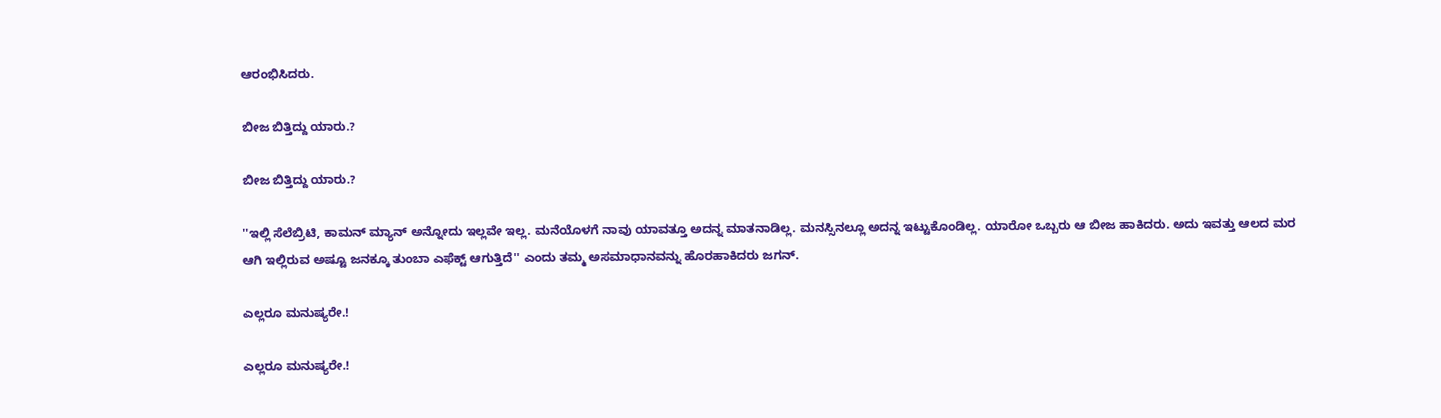ಆರಂಭಿಸಿದರು.

ಬೀಜ ಬಿತ್ತಿದ್ದು ಯಾರು.?

ಬೀಜ ಬಿತ್ತಿದ್ದು ಯಾರು.?

''ಇಲ್ಲಿ ಸೆಲೆಬ್ರಿಟಿ, ಕಾಮನ್ ಮ್ಯಾನ್ ಅನ್ನೋದು ಇಲ್ಲವೇ ಇಲ್ಲ. ಮನೆಯೊಳಗೆ ನಾವು ಯಾವತ್ತೂ ಅದನ್ನ ಮಾತನಾಡಿಲ್ಲ. ಮನಸ್ಸಿನಲ್ಲೂ ಅದನ್ನ ಇಟ್ಟುಕೊಂಡಿಲ್ಲ. ಯಾರೋ ಒಬ್ಬರು ಆ ಬೀಜ ಹಾಕಿದರು. ಅದು ಇವತ್ತು ಆಲದ ಮರ ಆಗಿ ಇಲ್ಲಿರುವ ಅಷ್ಟೂ ಜನಕ್ಕೂ ತುಂಬಾ ಎಫೆಕ್ಟ್ ಆಗುತ್ತಿದೆ'' ಎಂದು ತಮ್ಮ ಅಸಮಾಧಾನವನ್ನು ಹೊರಹಾಕಿದರು ಜಗನ್.

ಎಲ್ಲರೂ ಮನುಷ್ಯರೇ.!

ಎಲ್ಲರೂ ಮನುಷ್ಯರೇ.!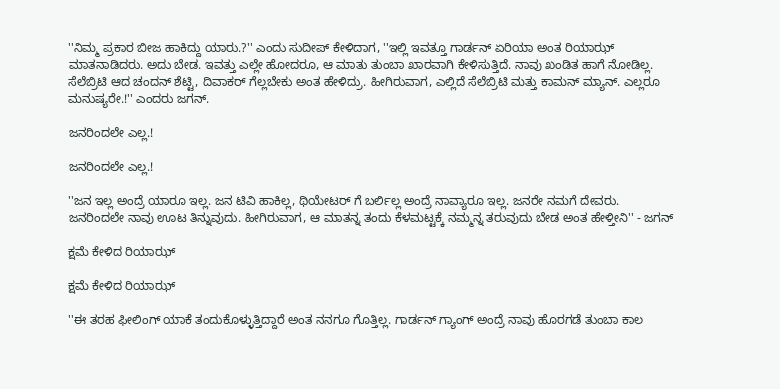''ನಿಮ್ಮ ಪ್ರಕಾರ ಬೀಜ ಹಾಕಿದ್ದು ಯಾರು.?'' ಎಂದು ಸುದೀಪ್ ಕೇಳಿದಾಗ, ''ಇಲ್ಲಿ ಇವತ್ತೂ ಗಾರ್ಡನ್ ಏರಿಯಾ ಅಂತ ರಿಯಾಝ್ ಮಾತನಾಡಿದರು. ಅದು ಬೇಡ. ಇವತ್ತು ಎಲ್ಲೇ ಹೋದರೂ, ಆ ಮಾತು ತುಂಬಾ ಖಾರವಾಗಿ ಕೇಳಿಸುತ್ತಿದೆ. ನಾವು ಖಂಡಿತ ಹಾಗೆ ನೋಡಿಲ್ಲ. ಸೆಲೆಬ್ರಿಟಿ ಆದ ಚಂದನ್ ಶೆಟ್ಟಿ, ದಿವಾಕರ್ ಗೆಲ್ಲಬೇಕು ಅಂತ ಹೇಳಿದ್ರು. ಹೀಗಿರುವಾಗ, ಎಲ್ಲಿದೆ ಸೆಲೆಬ್ರಿಟಿ ಮತ್ತು ಕಾಮನ್ ಮ್ಯಾನ್. ಎಲ್ಲರೂ ಮನುಷ್ಯರೇ.!'' ಎಂದರು ಜಗನ್.

ಜನರಿಂದಲೇ ಎಲ್ಲ.!

ಜನರಿಂದಲೇ ಎಲ್ಲ.!

''ಜನ ಇಲ್ಲ ಅಂದ್ರೆ ಯಾರೂ ಇಲ್ಲ. ಜನ ಟಿವಿ ಹಾಕಿಲ್ಲ, ಥಿಯೇಟರ್ ಗೆ ಬರ್ಲಿಲ್ಲ ಅಂದ್ರೆ ನಾವ್ಯಾರೂ ಇಲ್ಲ. ಜನರೇ ನಮಗೆ ದೇವರು. ಜನರಿಂದಲೇ ನಾವು ಊಟ ತಿನ್ನುವುದು. ಹೀಗಿರುವಾಗ, ಆ ಮಾತನ್ನ ತಂದು ಕೆಳಮಟ್ಟಕ್ಕೆ ನಮ್ಮನ್ನ ತರುವುದು ಬೇಡ ಅಂತ ಹೇಳ್ತೀನಿ'' - ಜಗನ್

ಕ್ಷಮೆ ಕೇಳಿದ ರಿಯಾಝ್

ಕ್ಷಮೆ ಕೇಳಿದ ರಿಯಾಝ್

''ಈ ತರಹ ಫೀಲಿಂಗ್ ಯಾಕೆ ತಂದುಕೊಳ್ಳುತ್ತಿದ್ದಾರೆ ಅಂತ ನನಗೂ ಗೊತ್ತಿಲ್ಲ. ಗಾರ್ಡನ್ ಗ್ಯಾಂಗ್ ಅಂದ್ರೆ ನಾವು ಹೊರಗಡೆ ತುಂಬಾ ಕಾಲ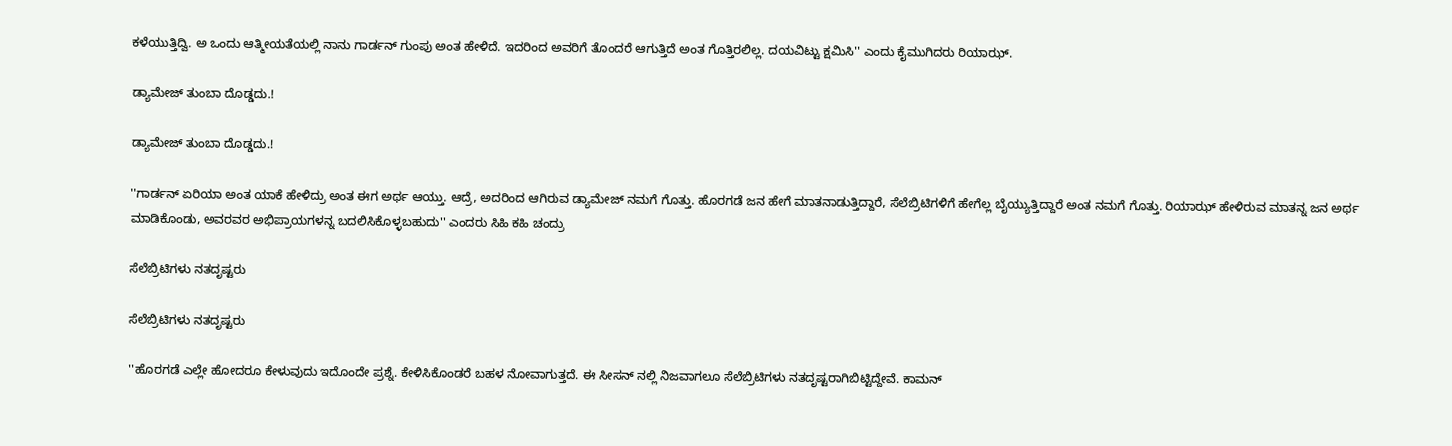ಕಳೆಯುತ್ತಿದ್ವಿ. ಅ ಒಂದು ಆತ್ಮೀಯತೆಯಲ್ಲಿ ನಾನು ಗಾರ್ಡನ್ ಗುಂಪು ಅಂತ ಹೇಳಿದೆ. ಇದರಿಂದ ಅವರಿಗೆ ತೊಂದರೆ ಆಗುತ್ತಿದೆ ಅಂತ ಗೊತ್ತಿರಲಿಲ್ಲ. ದಯವಿಟ್ಟು ಕ್ಷಮಿಸಿ'' ಎಂದು ಕೈಮುಗಿದರು ರಿಯಾಝ್.

ಡ್ಯಾಮೇಜ್ ತುಂಬಾ ದೊಡ್ಡದು.!

ಡ್ಯಾಮೇಜ್ ತುಂಬಾ ದೊಡ್ಡದು.!

''ಗಾರ್ಡನ್ ಏರಿಯಾ ಅಂತ ಯಾಕೆ ಹೇಳಿದ್ರು ಅಂತ ಈಗ ಅರ್ಥ ಆಯ್ತು. ಆದ್ರೆ, ಅದರಿಂದ ಆಗಿರುವ ಡ್ಯಾಮೇಜ್ ನಮಗೆ ಗೊತ್ತು. ಹೊರಗಡೆ ಜನ ಹೇಗೆ ಮಾತನಾಡುತ್ತಿದ್ದಾರೆ, ಸೆಲೆಬ್ರಿಟಿಗಳಿಗೆ ಹೇಗೆಲ್ಲ ಬೈಯ್ಯುತ್ತಿದ್ದಾರೆ ಅಂತ ನಮಗೆ ಗೊತ್ತು. ರಿಯಾಝ್ ಹೇಳಿರುವ ಮಾತನ್ನ ಜನ ಅರ್ಥ ಮಾಡಿಕೊಂಡು, ಅವರವರ ಅಭಿಪ್ರಾಯಗಳನ್ನ ಬದಲಿಸಿಕೊಳ್ಳಬಹುದು'' ಎಂದರು ಸಿಹಿ ಕಹಿ ಚಂದ್ರು

ಸೆಲೆಬ್ರಿಟಿಗಳು ನತದೃಷ್ಟರು

ಸೆಲೆಬ್ರಿಟಿಗಳು ನತದೃಷ್ಟರು

''ಹೊರಗಡೆ ಎಲ್ಲೇ ಹೋದರೂ ಕೇಳುವುದು ಇದೊಂದೇ ಪ್ರಶ್ನೆ. ಕೇಳಿಸಿಕೊಂಡರೆ ಬಹಳ ನೋವಾಗುತ್ತದೆ. ಈ ಸೀಸನ್ ನಲ್ಲಿ ನಿಜವಾಗಲೂ ಸೆಲೆಬ್ರಿಟಿಗಳು ನತದೃಷ್ಟರಾಗಿಬಿಟ್ಟಿದ್ದೇವೆ. ಕಾಮನ್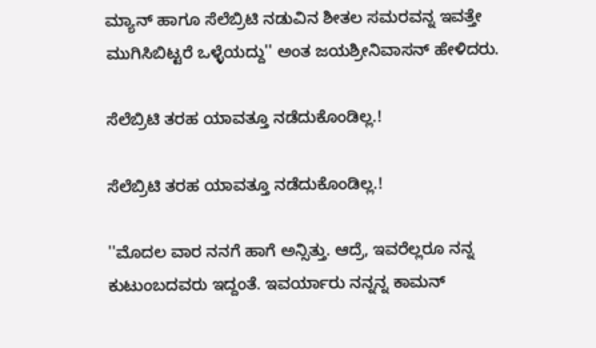ಮ್ಯಾನ್ ಹಾಗೂ ಸೆಲೆಬ್ರಿಟಿ ನಡುವಿನ ಶೀತಲ ಸಮರವನ್ನ ಇವತ್ತೇ ಮುಗಿಸಿಬಿಟ್ಟರೆ ಒಳ್ಳೆಯದ್ದು'' ಅಂತ ಜಯಶ್ರೀನಿವಾಸನ್ ಹೇಳಿದರು.

ಸೆಲೆಬ್ರಿಟಿ ತರಹ ಯಾವತ್ತೂ ನಡೆದುಕೊಂಡಿಲ್ಲ.!

ಸೆಲೆಬ್ರಿಟಿ ತರಹ ಯಾವತ್ತೂ ನಡೆದುಕೊಂಡಿಲ್ಲ.!

''ಮೊದಲ ವಾರ ನನಗೆ ಹಾಗೆ ಅನ್ಸಿತ್ತು. ಆದ್ರೆ, ಇವರೆಲ್ಲರೂ ನನ್ನ ಕುಟುಂಬದವರು ಇದ್ದಂತೆ. ಇವರ್ಯಾರು ನನ್ನನ್ನ ಕಾಮನ್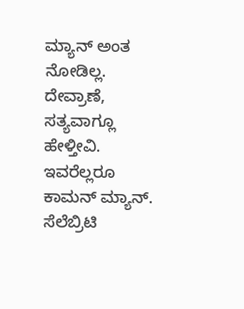ಮ್ಯಾನ್ ಅಂತ ನೋಡಿಲ್ಲ. ದೇವ್ರಾಣೆ, ಸತ್ಯವಾಗ್ಲೂ ಹೇಳ್ತೀವಿ. ಇವರೆಲ್ಲರೂ ಕಾಮನ್ ಮ್ಯಾನ್. ಸೆಲೆಬ್ರಿಟಿ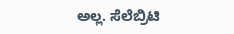ಅಲ್ಲ. ಸೆಲೆಬ್ರಿಟಿ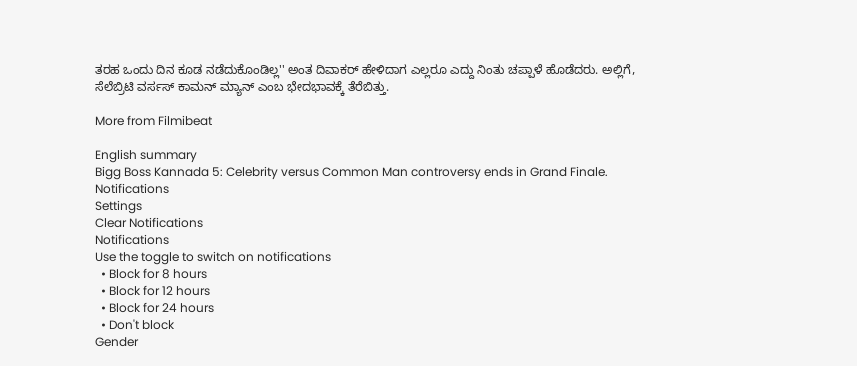ತರಹ ಒಂದು ದಿನ ಕೂಡ ನಡೆದುಕೊಂಡಿಲ್ಲ'' ಅಂತ ದಿವಾಕರ್ ಹೇಳಿದಾಗ ಎಲ್ಲರೂ ಎದ್ದು ನಿಂತು ಚಪ್ಪಾಳೆ ಹೊಡೆದರು. ಅಲ್ಲಿಗೆ, ಸೆಲೆಬ್ರಿಟಿ ವರ್ಸಸ್ ಕಾಮನ್ ಮ್ಯಾನ್ ಎಂಬ ಭೇದಭಾವಕ್ಕೆ ತೆರೆಬಿತ್ತು.

More from Filmibeat

English summary
Bigg Boss Kannada 5: Celebrity versus Common Man controversy ends in Grand Finale.
Notifications
Settings
Clear Notifications
Notifications
Use the toggle to switch on notifications
  • Block for 8 hours
  • Block for 12 hours
  • Block for 24 hours
  • Don't block
Gender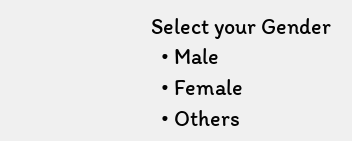Select your Gender
  • Male
  • Female
  • Others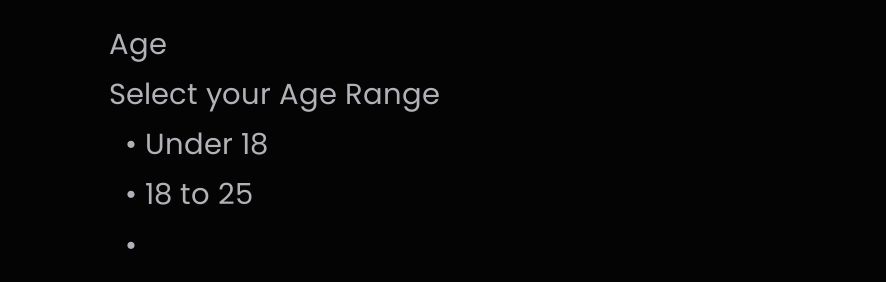Age
Select your Age Range
  • Under 18
  • 18 to 25
  •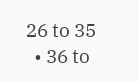26 to 35
  • 36 to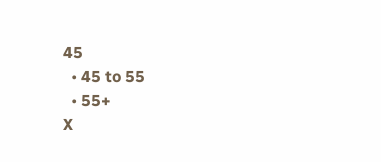45
  • 45 to 55
  • 55+
X